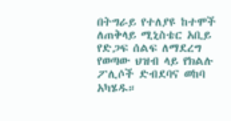በትግራይ የተለያዩ ከተሞች ለጠቅላይ ሚኒስቴር አቢይ የድጋፍ ሰልፍ ለማደረግ የወጣው ህዝብ ላይ የክልሉ ፖሊሶች ድብደባና ወከባ አካሄዱ።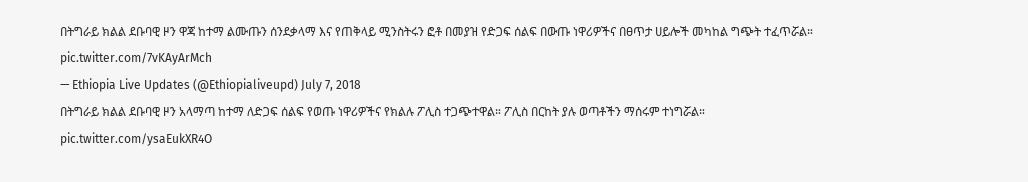በትግራይ ክልል ደቡባዊ ዞን ዋጃ ከተማ ልሙጡን ሰንደቃላማ እና የጠቅላይ ሚንስትሩን ፎቶ በመያዝ የድጋፍ ሰልፍ በውጡ ነዋሪዎችና በፀጥታ ሀይሎች መካከል ግጭት ተፈጥሯል። pic.twitter.com/7vKAyArMch
— Ethiopia Live Updates (@Ethiopialiveupd) July 7, 2018
በትግራይ ክልል ደቡባዊ ዞን አላማጣ ከተማ ለድጋፍ ሰልፍ የወጡ ነዋሪዎችና የክልሉ ፖሊስ ተጋጭተዋል። ፖሊስ በርከት ያሉ ወጣቶችን ማሰሩም ተነግሯል። pic.twitter.com/ysaEukXR4O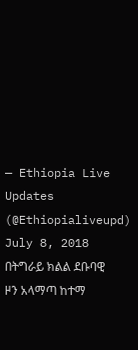— Ethiopia Live Updates (@Ethiopialiveupd) July 8, 2018
በትግራይ ክልል ደቡባዊ ዞን አላማጣ ከተማ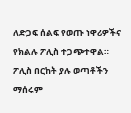ለድጋፍ ሰልፍ የወጡ ነዋሪዎችና የክልሉ ፖሊስ ተጋጭተዋል። ፖሊስ በርከት ያሉ ወጣቶችን ማሰሩም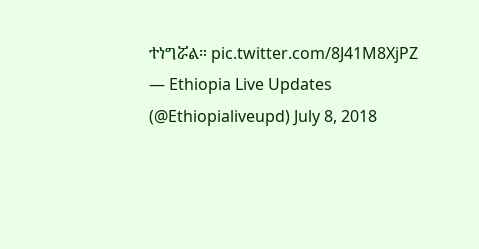ተነግሯል። pic.twitter.com/8J41M8XjPZ
— Ethiopia Live Updates (@Ethiopialiveupd) July 8, 2018